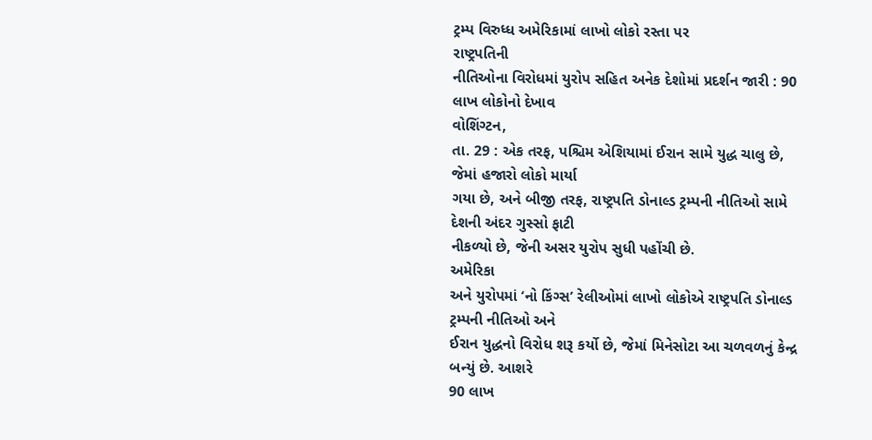ટ્રમ્પ વિરુધ્ધ અમેરિકામાં લાખો લોકો રસ્તા પર
રાષ્ટ્રપતિની
નીતિઓના વિરોધમાં યુરોપ સહિત અનેક દેશોમાં પ્રદર્શન જારી : 90 લાખ લોકોનો દેખાવ
વોશિંગ્ટન,
તા. 29 : એક તરફ, પશ્ચિમ એશિયામાં ઈરાન સામે યુદ્ધ ચાલુ છે, જેમાં હજારો લોકો માર્યા
ગયા છે, અને બીજી તરફ, રાષ્ટ્રપતિ ડોનાલ્ડ ટ્રમ્પની નીતિઓ સામે દેશની અંદર ગુસ્સો ફાટી
નીકળ્યો છે, જેની અસર યુરોપ સુધી પહોંચી છે.
અમેરિકા
અને યુરોપમાં ‘નો કિંગ્સ’ રેલીઓમાં લાખો લોકોએ રાષ્ટ્રપતિ ડોનાલ્ડ ટ્રમ્પની નીતિઓ અને
ઈરાન યુદ્ધનો વિરોધ શરૂ કર્યો છે, જેમાં મિનેસોટા આ ચળવળનું કેન્દ્ર બન્યું છે. આશરે
90 લાખ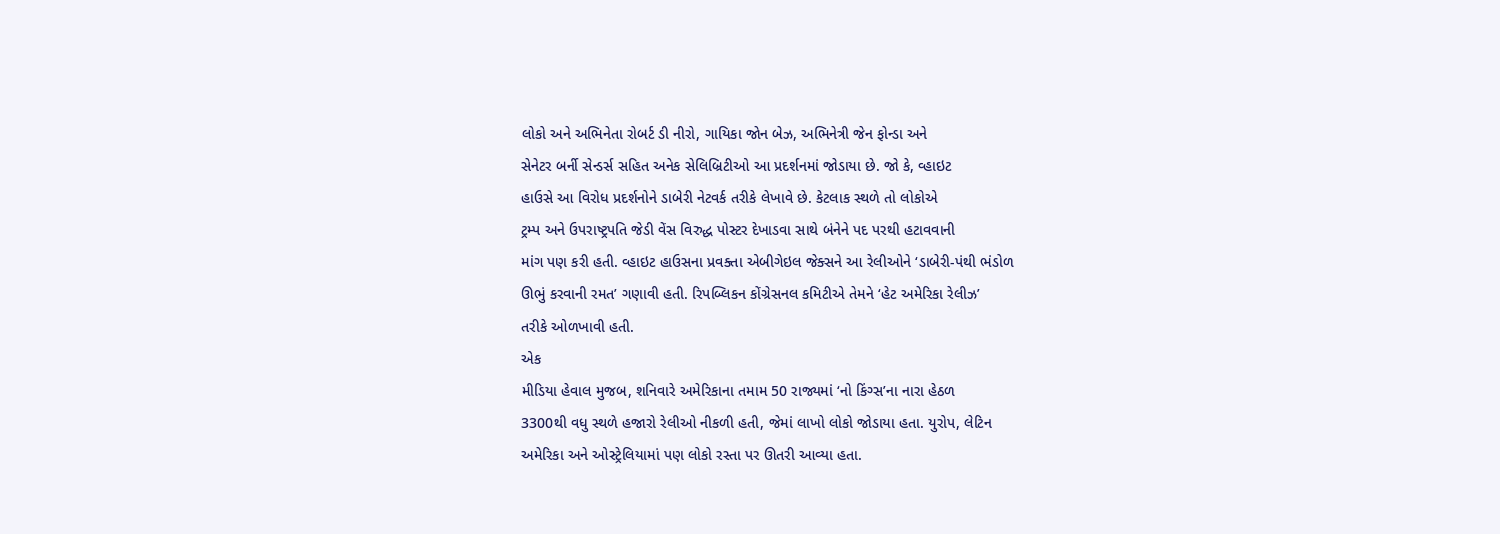લોકો અને અભિનેતા રોબર્ટ ડી નીરો, ગાયિકા જોન બેઝ, અભિનેત્રી જેન ફોન્ડા અને
સેનેટર બર્ની સેન્ડર્સ સહિત અનેક સેલિબ્રિટીઓ આ પ્રદર્શનમાં જોડાયા છે. જો કે, વ્હાઇટ
હાઉસે આ વિરોધ પ્રદર્શનોને ડાબેરી નેટવર્ક તરીકે લેખાવે છે. કેટલાક સ્થળે તો લોકોએ
ટ્રમ્પ અને ઉપરાષ્ટ્રપતિ જેડી વેંસ વિરુદ્ધ પોસ્ટર દેખાડવા સાથે બંનેને પદ પરથી હટાવવાની
માંગ પણ કરી હતી. વ્હાઇટ હાઉસના પ્રવક્તા એબીગેઇલ જેક્સને આ રેલીઓને ‘ડાબેરી-પંથી ભંડોળ
ઊભું કરવાની રમત’ ગણાવી હતી. રિપબ્લિકન કોંગ્રેસનલ કમિટીએ તેમને ‘હેટ અમેરિકા રેલીઝ’
તરીકે ઓળખાવી હતી.
એક
મીડિયા હેવાલ મુજબ, શનિવારે અમેરિકાના તમામ 50 રાજ્યમાં ‘નો કિંગ્સ’ના નારા હેઠળ
3300થી વધુ સ્થળે હજારો રેલીઓ નીકળી હતી, જેમાં લાખો લોકો જોડાયા હતા. યુરોપ, લેટિન
અમેરિકા અને ઓસ્ટ્રેલિયામાં પણ લોકો રસ્તા પર ઊતરી આવ્યા હતા.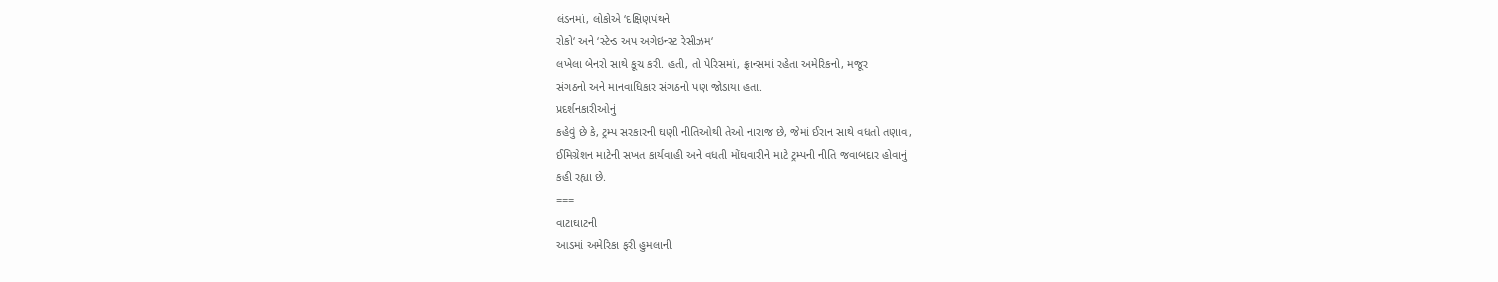લંડનમાં, લોકોએ ‘દક્ષિણપંથને
રોકો‘ અને ‘સ્ટેન્ડ અપ અગેઇન્સ્ટ રેસીઝમ‘
લખેલા બેનરો સાથે કૂચ કરી. હતી, તો પેરિસમાં, ફ્રાન્સમાં રહેતા અમેરિકનો, મજૂર
સંગઠનો અને માનવાધિકાર સંગઠનો પણ જોડાયા હતા.
પ્રદર્શનકારીઓનું
કહેવું છે કે, ટ્રમ્પ સરકારની ઘણી નીતિઓથી તેઓ નારાજ છે, જેમાં ઈરાન સાથે વધતો તણાવ,
ઈમિગ્રેશન માટેની સખત કાર્યવાહી અને વધતી મોંઘવારીને માટે ટ્રમ્પની નીતિ જવાબદાર હોવાનું
કહી રહ્યા છે.
===
વાટાઘાટની
આડમાં અમેરિકા ફરી હુમલાની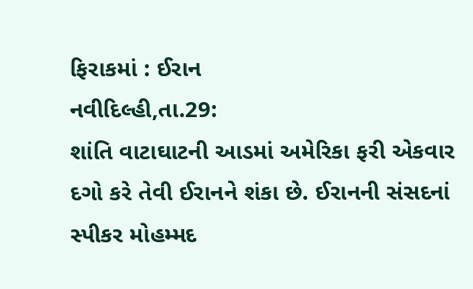ફિરાકમાં : ઈરાન
નવીદિલ્હી,તા.29:
શાંતિ વાટાઘાટની આડમાં અમેરિકા ફરી એકવાર દગો કરે તેવી ઈરાનને શંકા છે. ઈરાનની સંસદનાં
સ્પીકર મોહમ્મદ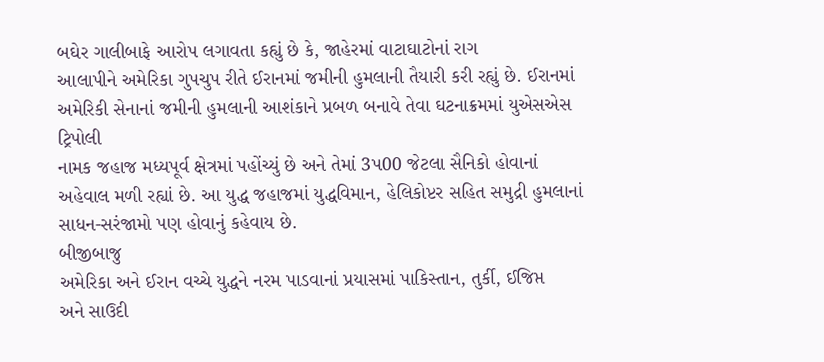બઘેર ગાલીબાફે આરોપ લગાવતા કહ્યું છે કે, જાહેરમાં વાટાઘાટોનાં રાગ
આલાપીને અમેરિકા ગુપચુપ રીતે ઈરાનમાં જમીની હુમલાની તૈયારી કરી રહ્યું છે. ઈરાનમાં
અમેરિકી સેનાનાં જમીની હુમલાની આશંકાને પ્રબળ બનાવે તેવા ઘટનાક્રમમાં યુએસએસ ટ્રિપોલી
નામક જહાજ મધ્યપૂર્વ ક્ષેત્રમાં પહોંચ્યું છે અને તેમાં 3પ00 જેટલા સૈનિકો હોવાનાં
અહેવાલ મળી રહ્યાં છે. આ યુદ્ધ જહાજમાં યુદ્ધવિમાન, હેલિકોપ્ટર સહિત સમુદ્રી હુમલાનાં
સાધન-સરંજામો પણ હોવાનું કહેવાય છે.
બીજીબાજુ
અમેરિકા અને ઈરાન વચ્ચે યુદ્ધને નરમ પાડવાનાં પ્રયાસમાં પાકિસ્તાન, તુર્કી, ઈજિપ્ત
અને સાઉદી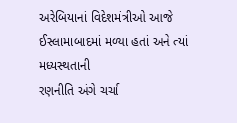અરેબિયાનાં વિદેશમંત્રીઓ આજે ઈસ્લામાબાદમાં મળ્યા હતાં અને ત્યાં મધ્યસ્થતાની
રણનીતિ અંગે ચર્ચા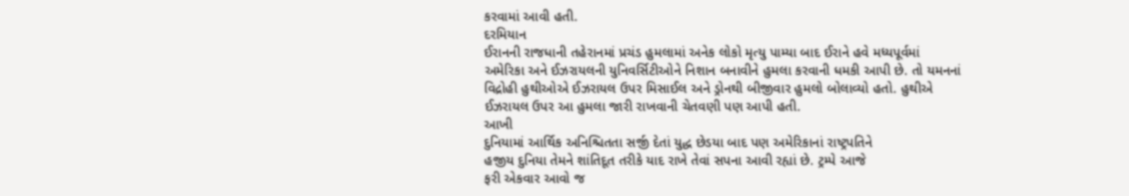કરવામાં આવી હતી.
દરમિયાન
ઈરાનની રાજધાની તહેરાનમાં પ્રચંડ હુમલામાં અનેક લોકો મૃત્યુ પામ્યા બાદ ઈરાને હવે મધ્યપૂર્વમાં
અમેરિકા અને ઈઝરાયલની યુનિવર્સિટીઓને નિશાન બનાવીને હુમલા કરવાની ધમકી આપી છે. તો યમનનાં
વિદ્રોહી હુથીઓએ ઈઝરાયલ ઉપર મિસાઈલ અને ડ્રોનથી બીજીવાર હુમલો બોલાવ્યો હતો. હુથીએ
ઈઝરાયલ ઉપર આ હુમલા જારી રાખવાની ચેતવણી પણ આપી હતી.
આખી
દુનિયામાં આર્થિક અનિશ્ચિતતા સર્જી દેતાં યુદ્ધ છેડયા બાદ પણ અમેરિકાનાં રાષ્ટ્રપતિને
હજીય દુનિયા તેમને શાંતિદૂત તરીકે યાદ રાખે તેવાં સપના આવી રહ્યાં છે. ટ્રમ્પે આજે
ફરી એકવાર આવો જ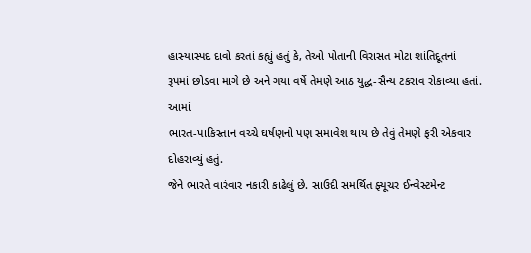હાસ્યાસ્પદ દાવો કરતાં કહ્યું હતું કે, તેઓ પોતાની વિરાસત મોટા શાંતિદૂતનાં
રૂપમાં છોડવા માગે છે અને ગયા વર્ષે તેમણે આઠ યુદ્ધ-સૈન્ય ટકરાવ રોકાવ્યા હતાં. આમાં
ભારત-પાકિસ્તાન વચ્ચે ઘર્ષણનો પણ સમાવેશ થાય છે તેવું તેમણે ફરી એકવાર દોહરાવ્યું હતું.
જેને ભારતે વારંવાર નકારી કાઢેલું છે. સાઉદી સમર્થિત ફ્યૂચર ઈન્વેસ્ટમેન્ટ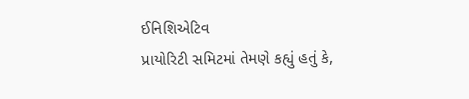ઈનિશિએટિવ
પ્રાયોરિટી સમિટમાં તેમણે કહ્યું હતું કે,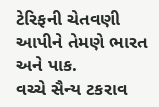ટેરિફની ચેતવણી આપીને તેમણે ભારત અને પાક.
વચ્ચે સૈન્ય ટકરાવ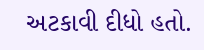અટકાવી દીધો હતો.